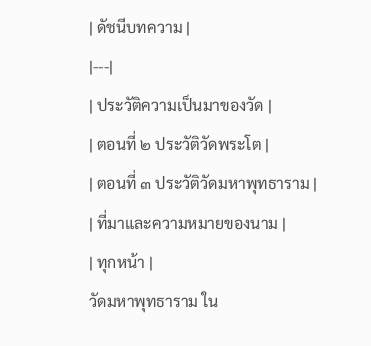| ดัชนีบทความ |
|---|
| ประวัติความเป็นมาของวัด |
| ตอนที่ ๒ ประวัติวัดพระโต |
| ตอนที่ ๓ ประวัติวัดมหาพุทธาราม |
| ที่มาและความหมายของนาม |
| ทุกหน้า |
วัดมหาพุทธาราม ใน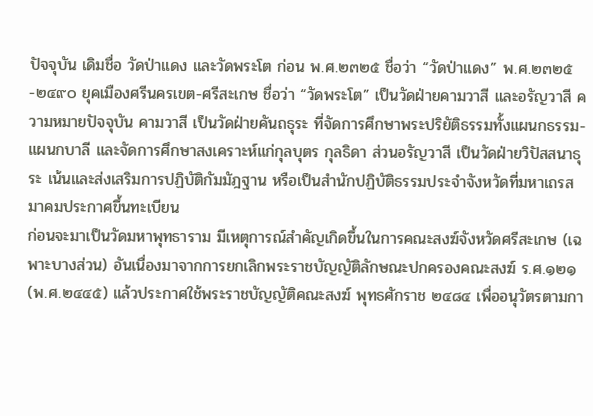ปัจจุบัน เดิมชื่อ วัดป่าแดง และวัดพระโต ก่อน พ.ศ.๒๓๒๕ ชื่อว่า “วัดป่าแดง” พ.ศ.๒๓๒๕-๒๔๙๐ ยุคเมืองศรีนครเขต-ศรีสะเกษ ชื่อว่า “วัดพระโต” เป็นวัดฝ่ายคามวาสี และอรัญวาสี ความหมายปัจจุบัน คามวาสี เป็นวัดฝ่ายคันถธุระ ที่จัดการศึกษาพระปริยัติธรรมทั้งแผนกธรรม-แผนกบาลี และจัดการศึกษาสงเคราะห์แก่กุลบุตร กุลธิดา ส่วนอรัญวาสี เป็นวัดฝ่ายวิปัสสนาธุระ เน้นและส่งเสริมการปฏิบัติกัมมัฎฐาน หรือเป็นสำนักปฏิบัติธรรมประจำจังหวัดที่มหาเถรสมาคมประกาศขึ้นทะเบียน
ก่อนจะมาเป็นวัดมหาพุทธาราม มีเหตุการณ์สำคัญเกิดขึ้นในการคณะสงฆ์จังหวัดศรีสะเกษ (เฉพาะบางส่วน) อันเนื่องมาจากการยกเลิกพระราชบัญญัติลักษณะปกครองคณะสงฆ์ ร.ศ.๑๒๑ (พ.ศ.๒๔๔๕) แล้วประกาศใช้พระราชบัญญัติคณะสงฆ์ พุทธศักราช ๒๔๘๔ เพื่ออนุวัตรตามกา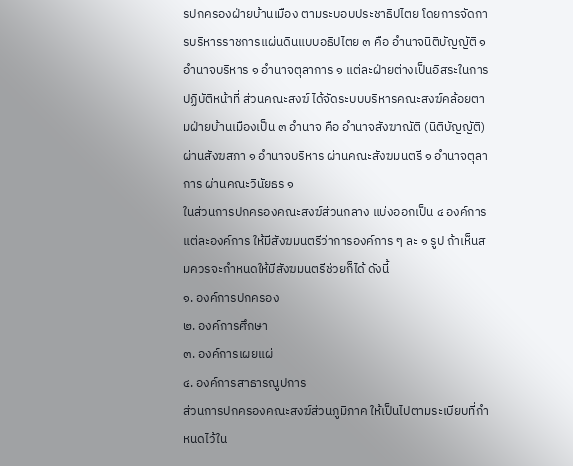รปกครองฝ่ายบ้านเมือง ตามระบอบประชาธิปไตย โดยการจัดการบริหารราชการแผ่นดินแบบอธิปไตย ๓ คือ อำนาจนิติบัญญัติ ๑ อำนาจบริหาร ๑ อำนาจตุลาการ ๑ แต่ละฝ่ายต่างเป็นอิสระในการปฏิบัติหน้าที่ ส่วนคณะสงฆ์ ได้จัดระบบบริหารคณะสงฆ์คล้อยตามฝ่ายบ้านเมืองเป็น ๓ อำนาจ คือ อำนาจสังฆาณัติ (นิติบัญญัติ) ผ่านสังฆสภา ๑ อำนาจบริหาร ผ่านคณะสังฆมนตรี ๑ อำนาจตุลาการ ผ่านคณะวินัยธร ๑
ในส่วนการปกครองคณะสงฆ์ส่วนกลาง แบ่งออกเป็น ๔ องค์การ แต่ละองค์การ ให้มีสังฆมนตรีว่าการองค์การ ๆ ละ ๑ รูป ถ้าเห็นสมควรจะกำหนดให้มีสังฆมนตรีช่วยก็ได้ ดังนี้
๑. องค์การปกครอง
๒. องค์การศึกษา
๓. องค์การเผยแผ่
๔. องค์การสาธารณูปการ
ส่วนการปกครองคณะสงฆ์ส่วนภูมิภาค ให้เป็นไปตามระเบียบที่กำหนดไว้ใน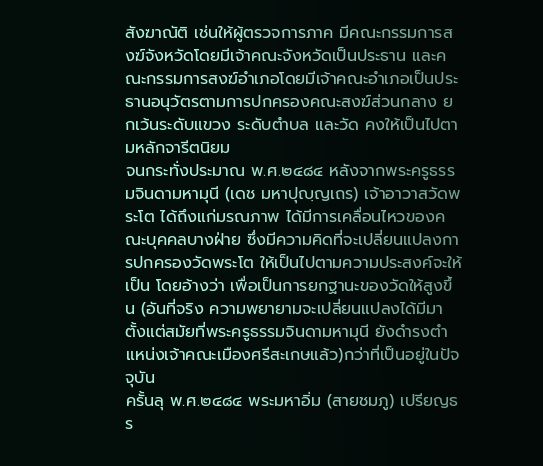สังฆาณัติ เช่นให้ผู้ตรวจการภาค มีคณะกรรมการสงฆ์จังหวัดโดยมีเจ้าคณะจังหวัดเป็นประธาน และคณะกรรมการสงฆ์อำเภอโดยมีเจ้าคณะอำเภอเป็นประธานอนุวัตรตามการปกครองคณะสงฆ์ส่วนกลาง ยกเว้นระดับแขวง ระดับตำบล และวัด คงให้เป็นไปตามหลักจารีตนิยม
จนกระทั่งประมาณ พ.ศ.๒๔๘๔ หลังจากพระครูธรรมจินดามหามุนี (เดช มหาปุญฺญเถร) เจ้าอาวาสวัดพระโต ได้ถึงแก่มรณภาพ ได้มีการเคลื่อนไหวของคณะบุคคลบางฝ่าย ซึ่งมีความคิดที่จะเปลี่ยนแปลงการปกครองวัดพระโต ให้เป็นไปตามความประสงค์จะให้เป็น โดยอ้างว่า เพื่อเป็นการยกฐานะของวัดให้สูงขึ้น (อันที่จริง ความพยายามจะเปลี่ยนแปลงได้มีมาตั้งแต่สมัยที่พระครูธรรมจินดามหามุนี ยังดำรงตำแหน่งเจ้าคณะเมืองศรีสะเกษแล้ว)กว่าที่เป็นอยู่ในปัจจุบัน
ครั้นลุ พ.ศ.๒๔๘๔ พระมหาอิ่ม (สายชมภู) เปรียญธร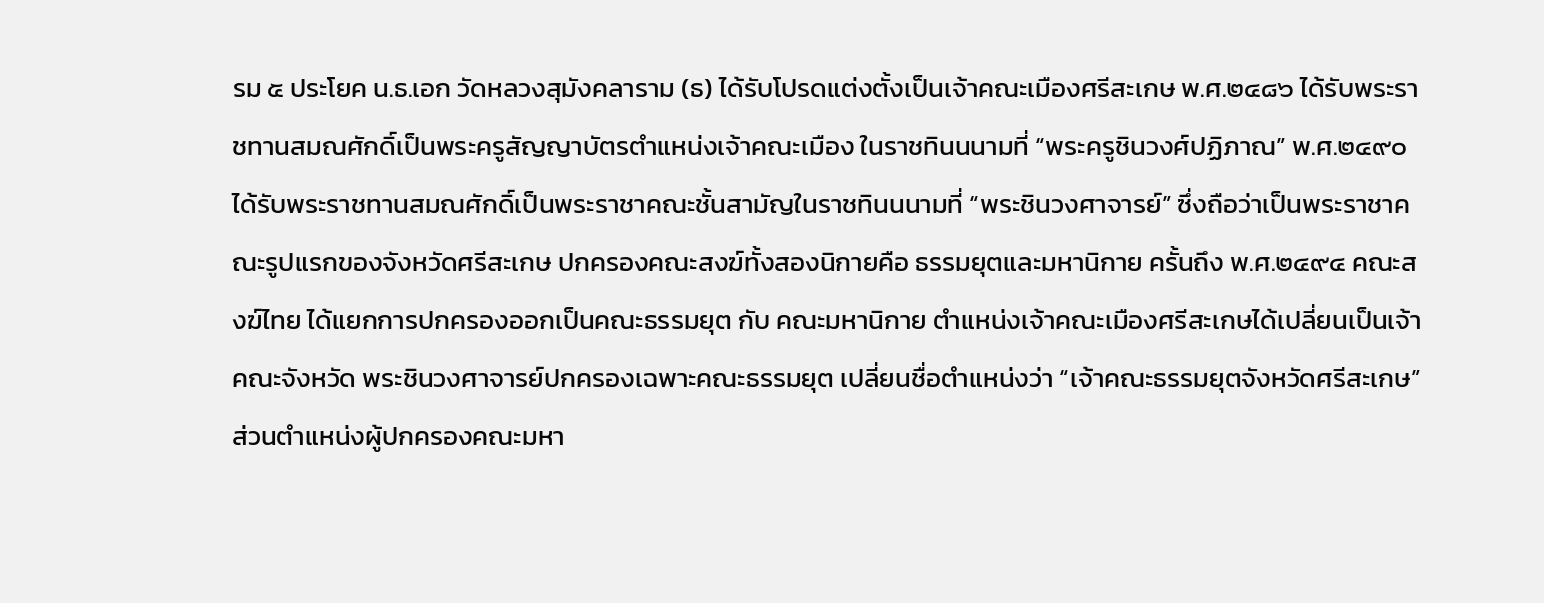รม ๕ ประโยค น.ธ.เอก วัดหลวงสุมังคลาราม (ธ) ได้รับโปรดแต่งตั้งเป็นเจ้าคณะเมืองศรีสะเกษ พ.ศ.๒๔๘๖ ได้รับพระราชทานสมณศักดิ์เป็นพระครูสัญญาบัตรตำแหน่งเจ้าคณะเมือง ในราชทินนนามที่ “พระครูชินวงศ์ปฏิภาณ” พ.ศ.๒๔๙๐ ได้รับพระราชทานสมณศักดิ์เป็นพระราชาคณะชั้นสามัญในราชทินนนามที่ “พระชินวงศาจารย์” ซึ่งถือว่าเป็นพระราชาคณะรูปแรกของจังหวัดศรีสะเกษ ปกครองคณะสงฆ์ทั้งสองนิกายคือ ธรรมยุตและมหานิกาย ครั้นถึง พ.ศ.๒๔๙๔ คณะสงฆ์ไทย ได้แยกการปกครองออกเป็นคณะธรรมยุต กับ คณะมหานิกาย ตำแหน่งเจ้าคณะเมืองศรีสะเกษได้เปลี่ยนเป็นเจ้าคณะจังหวัด พระชินวงศาจารย์ปกครองเฉพาะคณะธรรมยุต เปลี่ยนชื่อตำแหน่งว่า “เจ้าคณะธรรมยุตจังหวัดศรีสะเกษ” ส่วนตำแหน่งผู้ปกครองคณะมหา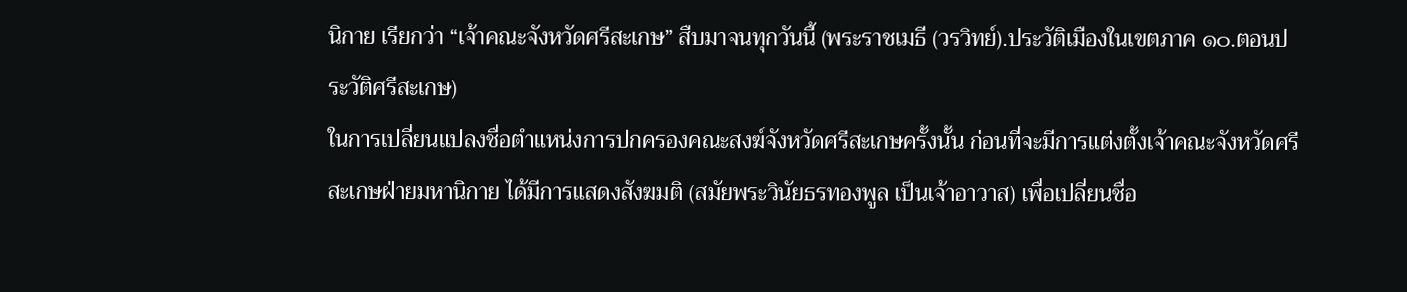นิกาย เรียกว่า “เจ้าคณะจังหวัดศรีสะเกษ” สืบมาจนทุกวันนี้ (พระราชเมธี (วรวิทย์).ประวัติเมืองในเขตภาค ๑๐.ตอนประวัติศรีสะเกษ)
ในการเปลี่ยนแปลงชื่อตำแหน่งการปกครองคณะสงฆ์จังหวัดศรีสะเกษครั้งนั้น ก่อนที่จะมีการแต่งตั้งเจ้าคณะจังหวัดศรีสะเกษฝ่ายมหานิกาย ได้มีการแสดงสังฆมติ (สมัยพระวินัยธรทองพูล เป็นเจ้าอาวาส) เพื่อเปลี่ยนชื่อ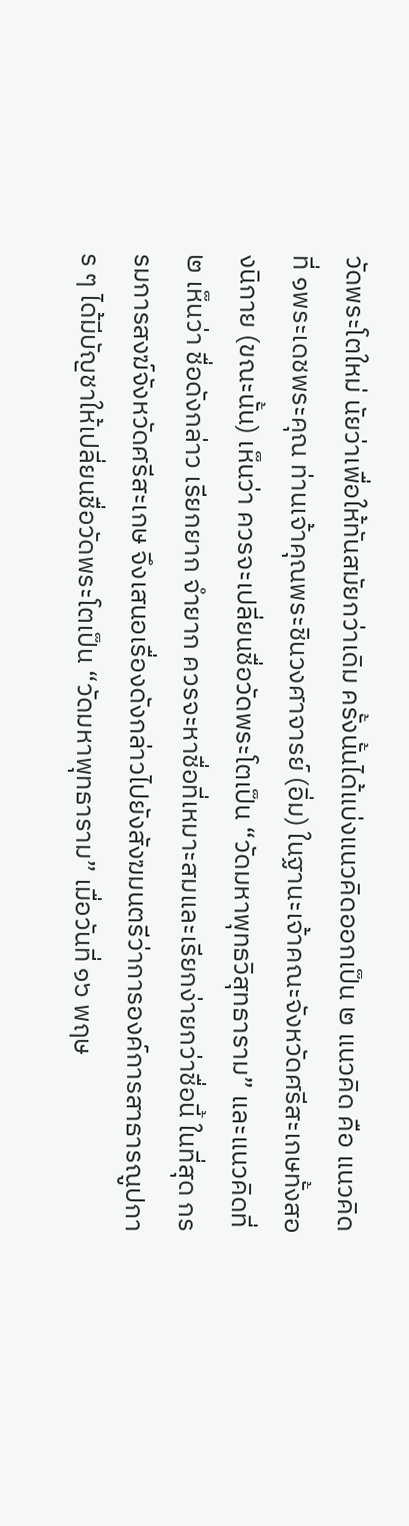วัดพระโตใหม่ นัยว่าเพื่อให้ทันสมัยกว่าเดิม ครั้งนั้นได้แบ่งแนวคิดออกเป็น ๒ แนวคิด คือ แนวคิดที่ ๑พระเดชพระคุณ ท่านเจ้าคุณพระชินวงศาจารย์ (อิ่ม) ในฐานะเจ้าคณะจังหวัดศรีสะเกษทั้งสองนิกาย (ขณะนั้น) เห็นว่า ควรจะเปลี่ยนชื่อวัดพระโตเป็น “วัดมหาพุทธวิสุทธาราม” และแนวคิดที่ ๒ เห็นว่า ชื่อดังกล่าว เรียกยาก จำยาก ควรจะหาชื่อที่เหมาะสมและเรียกง่ายกว่าชื่อนี้ ในที่สุด กรรมการสงฆ์จังหวัดศรีสะเกษ จึงเสนอเรื่องดังกล่าวไปยังสังฆมนตรีว่าการองค์การสาธารณูปการ ๆ ได้มีบัญชาให้เปลี่ยนชื่อวัดพระโตเป็น “วัดมหาพุทธาราม” เมื่อวันที่ ๑๖ พฤษ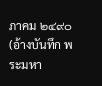ภาคม ๒๔๙๐ (อ้างบันทึก พระมหา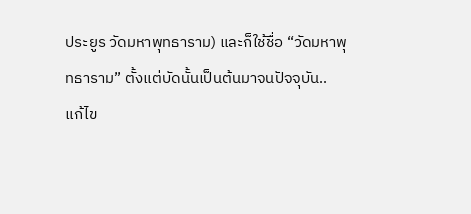ประยูร วัดมหาพุทธาราม) และก็ใช้ชื่อ “วัดมหาพุทธาราม” ตั้งแต่บัดนั้นเป็นต้นมาจนปัจจุบัน..
แก้ไข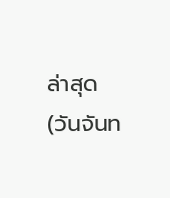ล่าสุด (วันจันท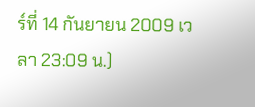ร์ที่ 14 กันยายน 2009 เวลา 23:09 น.)